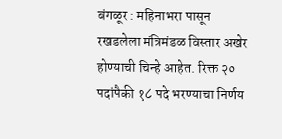बंगळूर : महिनाभरा पासून रखडलेला मंत्रिमंडळ विस्तार अखेर होण्याची चिन्हे आहेत. रिक्त २० पदांपैकी १८ पदे भरण्याचा निर्णय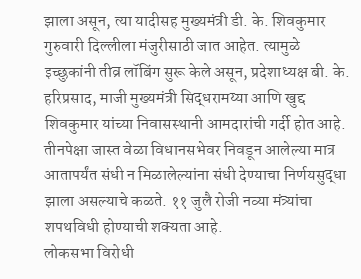झाला असून, त्या यादीसह मुख्यमंत्री डी. के. शिवकुमार गुरुवारी दिल्लीला मंजुरीसाठी जात आहेत. त्यामुळे इच्छुकांनी तीव्र लॉबिंग सुरू केले असून, प्रदेशाध्यक्ष बी. के. हरिप्रसाद, माजी मुख्यमंत्री सिद्धरामय्या आणि खुद्द शिवकुमार यांच्या निवासस्थानी आमदारांची गर्दी होत आहे. तीनपेक्षा जास्त वेळा विधानसभेवर निवडून आलेल्या मात्र आतापर्यंत संधी न मिळालेल्यांना संधी देण्याचा निर्णयसुद्धा झाला असल्याचे कळते. ११ जुलै रोजी नव्या मंत्र्यांचा शपथविधी होण्याची शक्यता आहे.
लोकसभा विरोधी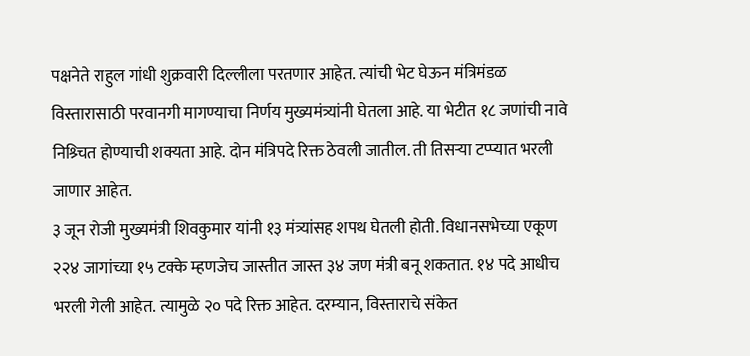पक्षनेते राहुल गांधी शुक्रवारी दिल्लीला परतणार आहेत. त्यांची भेट घेऊन मंत्रिमंडळ विस्तारासाठी परवानगी मागण्याचा निर्णय मुख्यमंत्र्यांनी घेतला आहे. या भेटीत १८ जणांची नावे निश्र्चित होण्याची शक्यता आहे. दोन मंत्रिपदे रिक्त ठेवली जातील. ती तिसऱ्या टप्प्यात भरली जाणार आहेत.
३ जून रोजी मुख्यमंत्री शिवकुमार यांनी १३ मंत्र्यांसह शपथ घेतली होती. विधानसभेच्या एकूण २२४ जागांच्या १५ टक्के म्हणजेच जास्तीत जास्त ३४ जण मंत्री बनू शकतात. १४ पदे आधीच भरली गेली आहेत. त्यामुळे २० पदे रिक्त आहेत. दरम्यान, विस्ताराचे संकेत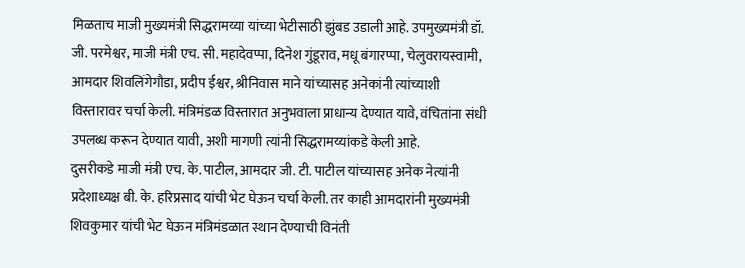मिळताच माजी मुख्यमंत्री सिद्धरामय्या यांच्या भेटीसाठी झुंबड उडाली आहे. उपमुख्यमंत्री डॉ. जी. परमेश्वर, माजी मंत्री एच. सी. महादेवप्पा, दिनेश गुंडूराव, मधू बंगारप्पा, चेलुवरायस्वामी, आमदार शिवलिंगेगौडा, प्रदीप ईश्वर, श्रीनिवास माने यांच्यासह अनेकांनी त्यांच्याशी विस्तारावर चर्चा केली. मंत्रिमंडळ विस्तारात अनुभवाला प्राधान्य देण्यात यावे, वंचितांना संधी उपलब्ध करून देण्यात यावी, अशी मागणी त्यांनी सिद्धरामय्यांकडे केली आहे.
दुसरीकडे माजी मंत्री एच. के. पाटील, आमदार जी. टी. पाटील यांच्यासह अनेक नेत्यांनी प्रदेशाध्यक्ष बी. के. हरिप्रसाद यांची भेट घेऊन चर्चा केली. तर काही आमदारांनी मुख्यमंत्री शिवकुमार यांची भेट घेऊन मंत्रिमंडळात स्थान देण्याची विनंती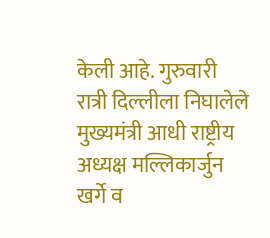केली आहे. गुरुवारी रात्री दिल्लीला निघालेले मुख्यमंत्री आधी राष्ट्रीय अध्यक्ष मल्लिकार्जुन खर्गे व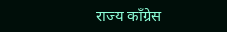राज्य काँग्रेस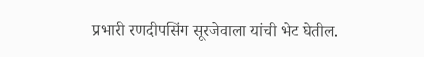प्रभारी रणदीपसिंग सूरजेवाला यांची भेट घेतील.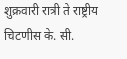शुक्रवारी रात्री ते राष्ट्रीय चिटणीस के. सी.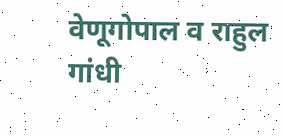वेणूगोपाल व राहुल गांधी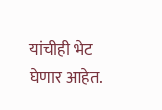यांचीही भेट घेणार आहेत.